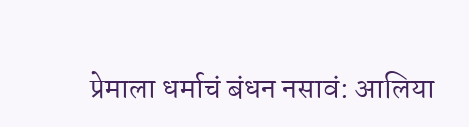प्रेमाला धर्माचं बंधन नसावं: आलिया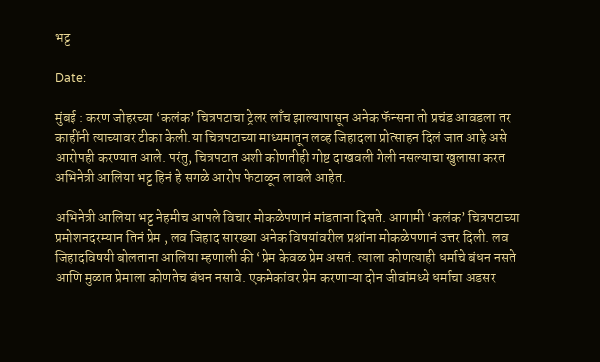भट्ट

Date:

मुंबई : करण जोहरच्या ‘कलंक’ चित्रपटाचा ट्रेलर लाँच झाल्यापासून अनेक फॅन्सना तो प्रचंड आवडला तर काहींनी त्याच्यावर टीका केली.या चित्रपटाच्या माध्यमातून लव्ह जिहादला प्रोत्साहन दिलं जात आहे असे आरोपही करण्यात आले. परंतु, चित्रपटात अशी कोणतीही गोष्ट दाखवली गेली नसल्याचा खुलासा करत अभिनेत्री आलिया भट्ट हिनं हे सगळे आरोप फेटाळून लावले आहेत.

अभिनेत्री आलिया भट्ट नेहमीच आपले विचार मोकळेपणानं मांडताना दिसते. आगामी ‘कलंक’ चित्रपटाच्या प्रमोशनदरम्यान तिनं प्रेम , लव जिहाद सारख्या अनेक विषयांवरील प्रश्नांना मोकळेपणानं उत्तर दिली. लव जिहादविषयी बोलताना आलिया म्हणाली की ‘प्रेम केवळ प्रेम असतं. त्याला कोणत्याही धर्माचे बंधन नसते आणि मुळात प्रेमाला कोणतेच बंधन नसावे. एकमेकांवर प्रेम करणाऱ्या दोन जीवांमध्ये धर्माचा अडसर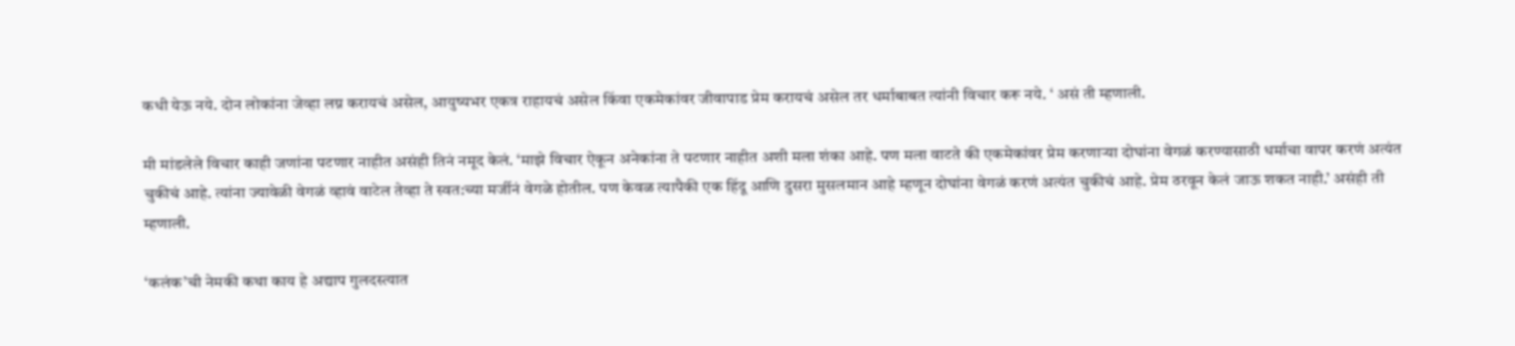कधी येऊ नये. दोन लोकांना जेव्हा लग्न करायचं असेल, आयुष्यभर एकत्र राहायचं असेल किंवा एकमेकांवर जीवापाड प्रेम करायचं असेल तर धर्माबाबत त्यांनी विचार करू नये. ‘ असं ती म्हणाली.

मी मांडलेले विचार काही जणांना पटणार नाहीत असंही तिनं नमूद केलं. ‘माझे विचार ऐकून अनेकांना ते पटणार नाहीत अशी मला शंका आहे. पण मला वाटते की एकमेकांवर प्रेम करणाऱ्या दोघांना वेगळं करण्यासाठी धर्माचा वापर करणं अत्यंत चुकीचं आहे. त्यांना ज्यावेळी वेगळं व्हावं वाटेल तेव्हा ते स्वत:च्या मर्जीनं वेगळे होतील. पण केवळ त्यापैकी एक हिंदू आणि दुसरा मुसलमान आहे म्हणून दोघांना वेगळं करणं अत्यंत चुकीचं आहे. प्रेम ठरवून केलं जाऊ शकत नाही.’ असंही ती म्हणाली.

‘कलंक’ची नेमकी कथा काय हे अद्याप गुलदस्त्यात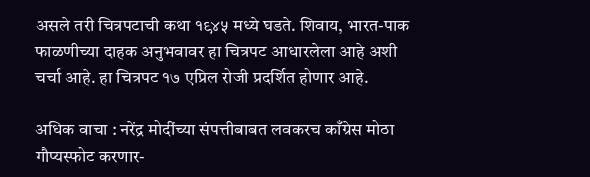असले तरी चित्रपटाची कथा १९४५ मध्ये घडते. शिवाय, भारत-पाक फाळणीच्या दाहक अनुभवावर हा चित्रपट आधारलेला आहे अशी चर्चा आहे. हा चित्रपट १७ एप्रिल रोजी प्रदर्शित होणार आहे.

अधिक वाचा : नरेंद्र मोदींच्या संपत्तीबाबत लवकरच काँग्रेस मोठा गौप्यस्फोट करणार-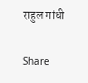राहुल गांधी

Share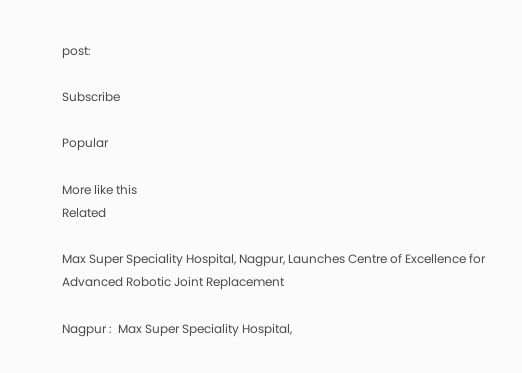post:

Subscribe

Popular

More like this
Related

Max Super Speciality Hospital, Nagpur, Launches Centre of Excellence for Advanced Robotic Joint Replacement

Nagpur :  Max Super Speciality Hospital,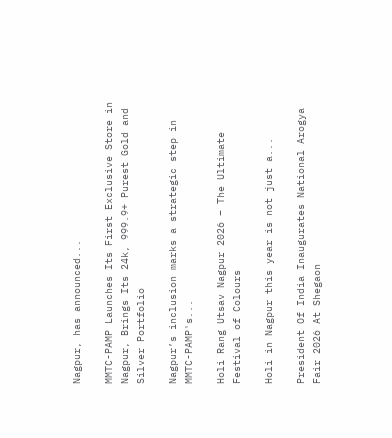Nagpur, has announced...

MMTC-PAMP Launches Its First Exclusive Store in Nagpur, Brings Its 24k, 999.9+ Purest Gold and Silver Portfolio

Nagpur’s inclusion marks a strategic step in MMTC-PAMP's...

Holi Rang Utsav Nagpur 2026 – The Ultimate Festival of Colours

Holi in Nagpur this year is not just a...

President Of India Inaugurates National Arogya Fair 2026 At Shegaon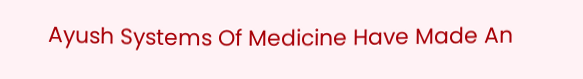Ayush Systems Of Medicine Have Made An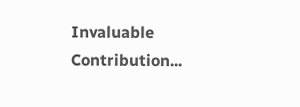Invaluable Contribution...